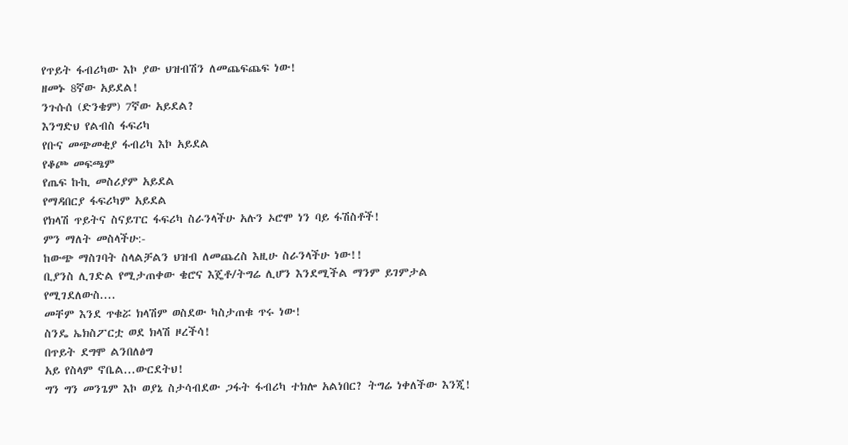የጥይት ፋብሪካው እኮ ያው ህዝብሽን ለመጨፍጨፍ ነው!
ዘመኑ 8ኛው አይደል!
ንጉሱሰ (ድንቄም) 7ኛው አይደል?
እንግድህ የልብስ ፋፍሪካ
የቡና መጭመቂያ ፋብሪካ እኮ አይደል
የቆጮ መፍጫም
የጤፍ ኩኪ መስሪያም አይደል
የማዳበርያ ፋፍሪካም አይደል
የክላሽ ጥይትና ስናይፐር ፋፍሪካ ስራንላችሁ አሉን ኦሮሞ ነን ባይ ፋሽስቶች!
ምን ማለት መስላችሁ:-
ከውጭ ማስገባት ስላልቻልን ህዝብ ለመጨረስ እዚሁ ስራንላችሁ ነው!!
ቢያንስ ሊገድል የሚታጠቀው ቄሮና እጄቶ/ትግሬ ሊሆን እንደሚችል ማንም ይገምታል
የሚገደለውስ....
መቸም እንደ ጥቁሯ ክላሽም ወስደው ካስታጠቁ ጥሩ ነው!
ስንዴ ኤክስፖርቷ ወደ ክላሽ ዞረችሳ!
በጥይት ደግሞ ልንበለፅግ
አይ የስላም ኖቤል...ውርደትህ!
ግን ግን መንጌም እኮ ወያኔ ስታሳብደው ጋፋት ፋብሪካ ተክሎ አልነበር? ትግሬ ነቀለችው እንጂ!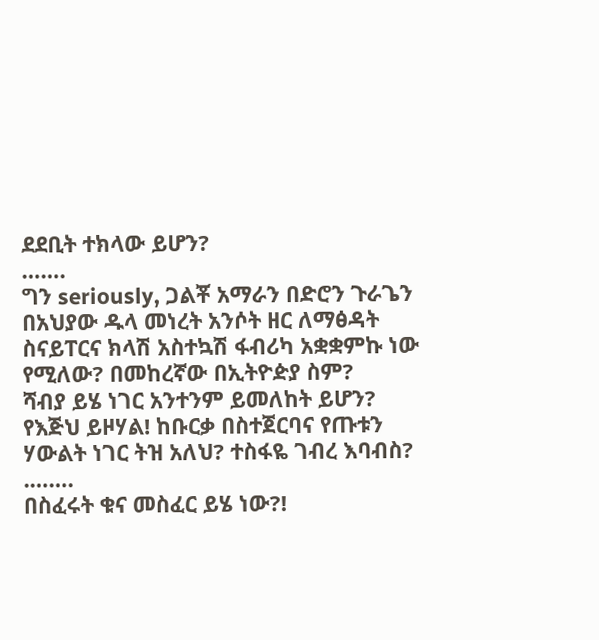ደደቢት ተክላው ይሆን?
…….
ግን seriously, ጋልቾ አማራን በድሮን ጉራጌን በአህያው ዱላ መነረት አንሶት ዘር ለማፅዳት ስናይፐርና ክላሽ አስተኳሽ ፋብሪካ አቋቋምኩ ነው የሚለው? በመከረኛው በኢትዮዽያ ስም?
ሻብያ ይሄ ነገር አንተንም ይመለከት ይሆን?
የእጅህ ይዞሃል! ከቡርቃ በስተጀርባና የጡቱን ሃውልት ነገር ትዝ አለህ? ተስፋዬ ገብረ እባብስ?
.…….
በስፈሩት ቁና መስፈር ይሄ ነው?!